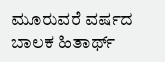ಮೂರುವರೆ ವರ್ಷದ ಬಾಲಕ ಹಿತಾರ್ಥ್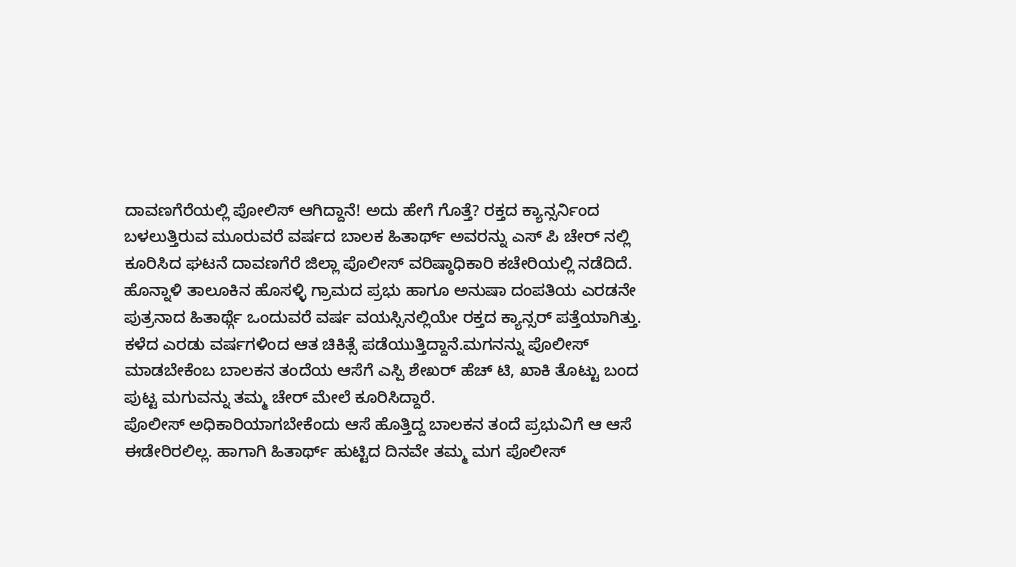ದಾವಣಗೆರೆಯಲ್ಲಿ ಪೋಲಿಸ್ ಆಗಿದ್ದಾನೆ! ಅದು ಹೇಗೆ ಗೊತ್ತೆ? ರಕ್ತದ ಕ್ಯಾನ್ಸರ್ನಿಂದ ಬಳಲುತ್ತಿರುವ ಮೂರುವರೆ ವರ್ಷದ ಬಾಲಕ ಹಿತಾರ್ಥ್ ಅವರನ್ನು ಎಸ್ ಪಿ ಚೇರ್ ನಲ್ಲಿ ಕೂರಿಸಿದ ಘಟನೆ ದಾವಣಗೆರೆ ಜಿಲ್ಲಾ ಪೊಲೀಸ್ ವರಿಷ್ಠಾಧಿಕಾರಿ ಕಚೇರಿಯಲ್ಲಿ ನಡೆದಿದೆ.
ಹೊನ್ನಾಳಿ ತಾಲೂಕಿನ ಹೊಸಳ್ಳಿ ಗ್ರಾಮದ ಪ್ರಭು ಹಾಗೂ ಅನುಷಾ ದಂಪತಿಯ ಎರಡನೇ ಪುತ್ರನಾದ ಹಿತಾರ್ಥ್ಗೆ ಒಂದುವರೆ ವರ್ಷ ವಯಸ್ಸಿನಲ್ಲಿಯೇ ರಕ್ತದ ಕ್ಯಾನ್ಸರ್ ಪತ್ತೆಯಾಗಿತ್ತು. ಕಳೆದ ಎರಡು ವರ್ಷಗಳಿಂದ ಆತ ಚಿಕಿತ್ಸೆ ಪಡೆಯುತ್ತಿದ್ದಾನೆ.ಮಗನನ್ನು ಪೊಲೀಸ್ ಮಾಡಬೇಕೆಂಬ ಬಾಲಕನ ತಂದೆಯ ಆಸೆಗೆ ಎಸ್ಪಿ ಶೇಖರ್ ಹೆಚ್ ಟಿ, ಖಾಕಿ ತೊಟ್ಟು ಬಂದ ಪುಟ್ಟ ಮಗುವನ್ನು ತಮ್ಮ ಚೇರ್ ಮೇಲೆ ಕೂರಿಸಿದ್ದಾರೆ.
ಪೊಲೀಸ್ ಅಧಿಕಾರಿಯಾಗಬೇಕೆಂದು ಆಸೆ ಹೊತ್ತಿದ್ದ ಬಾಲಕನ ತಂದೆ ಪ್ರಭುವಿಗೆ ಆ ಆಸೆ ಈಡೇರಿರಲಿಲ್ಲ. ಹಾಗಾಗಿ ಹಿತಾರ್ಥ್ ಹುಟ್ಟಿದ ದಿನವೇ ತಮ್ಮ ಮಗ ಪೊಲೀಸ್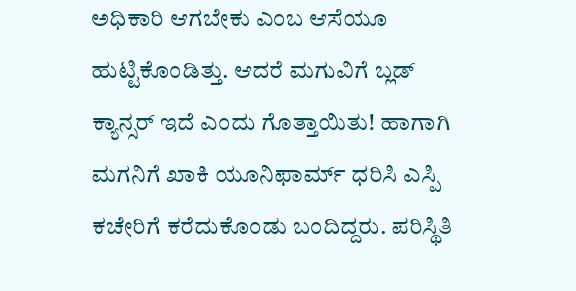ಅಧಿಕಾರಿ ಆಗಬೇಕು ಎಂಬ ಆಸೆಯೂ ಹುಟ್ಟಿಕೊಂಡಿತ್ತು. ಆದರೆ ಮಗುವಿಗೆ ಬ್ಲಡ್ ಕ್ಯಾನ್ಸರ್ ಇದೆ ಎಂದು ಗೊತ್ತಾಯಿತು! ಹಾಗಾಗಿ ಮಗನಿಗೆ ಖಾಕಿ ಯೂನಿಫಾರ್ಮ್ ಧರಿಸಿ ಎಸ್ಪಿ ಕಚೇರಿಗೆ ಕರೆದುಕೊಂಡು ಬಂದಿದ್ದರು. ಪರಿಸ್ಥಿತಿ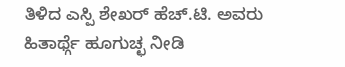ತಿಳಿದ ಎಸ್ಪಿ ಶೇಖರ್ ಹೆಚ್.ಟಿ. ಅವರು ಹಿತಾರ್ಥ್ಗೆ ಹೂಗುಚ್ಛ ನೀಡಿ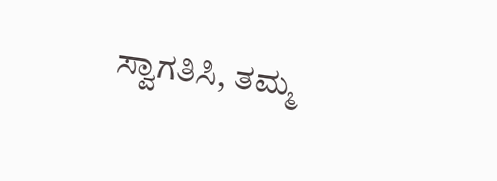ಸ್ವಾಗತಿಸಿ, ತಮ್ಮ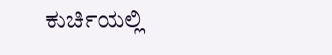ಕುರ್ಚಿಯಲ್ಲಿ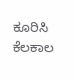ಕೂರಿಸಿ ಕೆಲಕಾಲ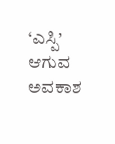‘ಎಸ್ಪಿ’ ಆಗುವ ಅವಕಾಶ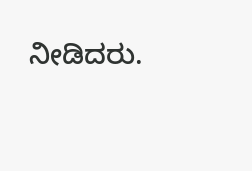ನೀಡಿದರು.